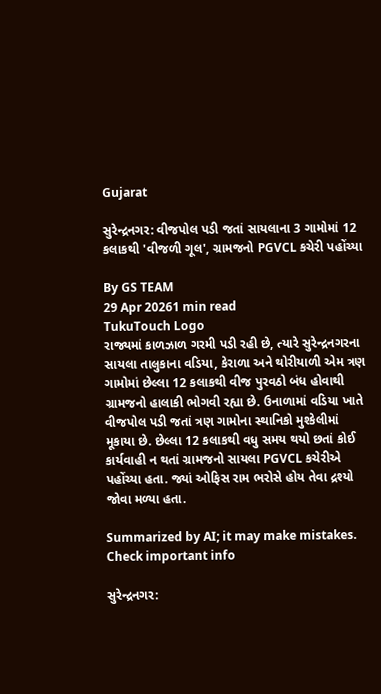Gujarat

સુરેન્દ્રનગર: વીજપોલ પડી જતાં સાયલાના 3 ગામોમાં 12 કલાકથી 'વીજળી ગૂલ', ગ્રામજનો PGVCL કચેરી પહોંચ્યા

By GS TEAM
29 Apr 20261 min read
TukuTouch Logo
રાજ્યમાં કાળઝાળ ગરમી પડી રહી છે, ત્યારે સુરેન્દ્રનગરના સાયલા તાલુકાના વડિયા, કેરાળા અને થોરીયાળી એમ ત્રણ ગામોમાં છેલ્લા 12 કલાકથી વીજ પુરવઠો બંધ હોવાથી ગ્રામજનો હાલાકી ભોગવી રહ્યા છે. ઉનાળામાં વડિયા ખાતે વીજપોલ પડી જતાં ત્રણ ગામોના સ્થાનિકો મુશ્કેલીમાં મૂકાયા છે. છેલ્લા 12 કલાકથી વધુ સમય થયો છતાં કોઈ કાર્યવાહી ન થતાં ગ્રામજનો સાયલા PGVCL કચેરીએ પહોંચ્યા હતા. જ્યાં ઓફિસ રામ ભરોસે હોય તેવા દ્રશ્યો જોવા મળ્યા હતા.

Summarized by AI; it may make mistakes. Check important info

સુરેન્દ્રનગર: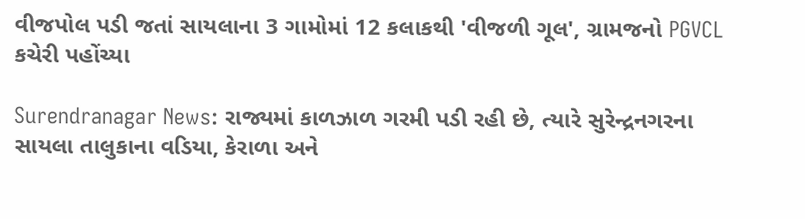વીજપોલ પડી જતાં સાયલાના 3 ગામોમાં 12 કલાકથી 'વીજળી ગૂલ', ગ્રામજનો PGVCL કચેરી પહોંચ્યા

Surendranagar News: રાજ્યમાં કાળઝાળ ગરમી પડી રહી છે, ત્યારે સુરેન્દ્રનગરના સાયલા તાલુકાના વડિયા, કેરાળા અને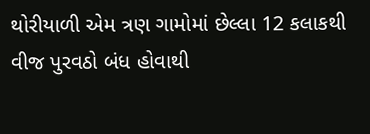થોરીયાળી એમ ત્રણ ગામોમાં છેલ્લા 12 કલાકથી વીજ પુરવઠો બંધ હોવાથી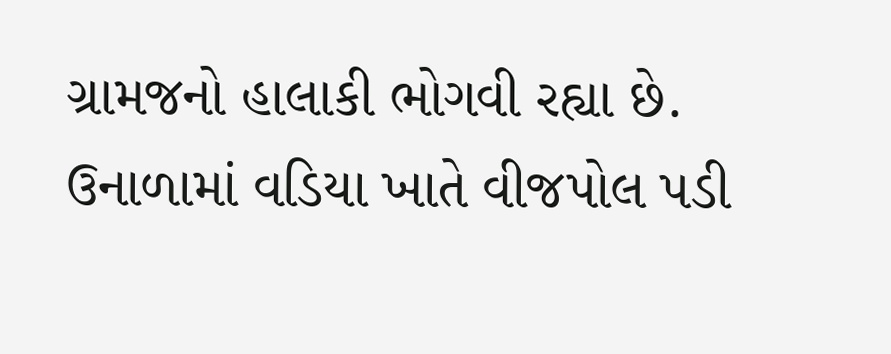ગ્રામજનો હાલાકી ભોગવી રહ્યા છે. ઉનાળામાં વડિયા ખાતે વીજપોલ પડી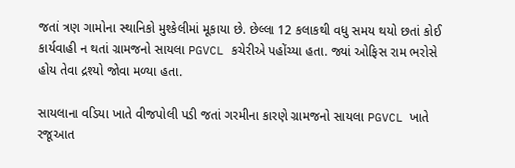જતાં ત્રણ ગામોના સ્થાનિકો મુશ્કેલીમાં મૂકાયા છે. છેલ્લા 12 કલાકથી વધુ સમય થયો છતાં કોઈ કાર્યવાહી ન થતાં ગ્રામજનો સાયલા PGVCL કચેરીએ પહોંચ્યા હતા. જ્યાં ઓફિસ રામ ભરોસે હોય તેવા દ્રશ્યો જોવા મળ્યા હતા.

સાયલાના વડિયા ખાતે વીજપોલી પડી જતાં ગરમીના કારણે ગ્રામજનો સાયલા PGVCL ખાતે રજૂઆત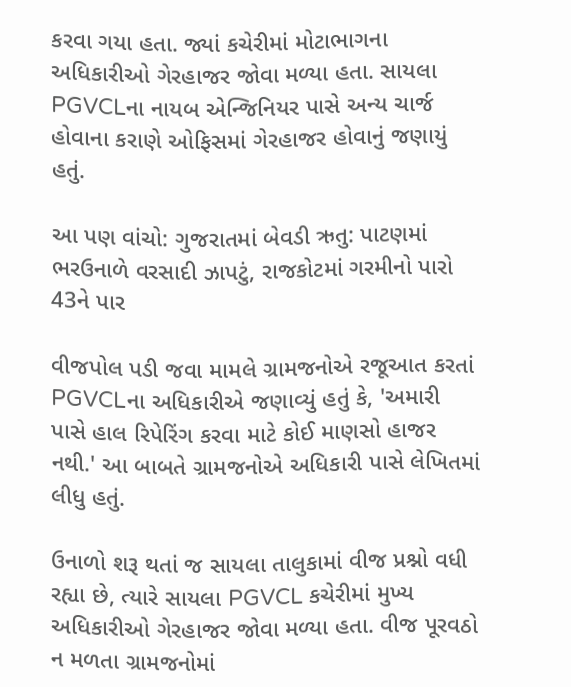કરવા ગયા હતા. જ્યાં કચેરીમાં મોટાભાગના અધિકારીઓ ગેરહાજર જોવા મળ્યા હતા. સાયલા PGVCLના નાયબ એન્જિનિયર પાસે અન્ય ચાર્જ હોવાના કરાણે ઓફિસમાં ગેરહાજર હોવાનું જણાયું હતું.

આ પણ વાંચો: ગુજરાતમાં બેવડી ઋતુ: પાટણમાં ભરઉનાળે વરસાદી ઝાપટું, રાજકોટમાં ગરમીનો પારો 43ને પાર

વીજપોલ પડી જવા મામલે ગ્રામજનોએ રજૂઆત કરતાં PGVCLના અધિકારીએ જણાવ્યું હતું કે, 'અમારી પાસે હાલ રિપેરિંગ કરવા માટે કોઈ માણસો હાજર નથી.' આ બાબતે ગ્રામજનોએ અધિકારી પાસે લેખિતમાં લીધુ હતું.

ઉનાળો શરૂ થતાં જ સાયલા તાલુકામાં વીજ પ્રશ્નો વધી રહ્યા છે, ત્યારે સાયલા PGVCL કચેરીમાં મુખ્ય અધિકારીઓ ગેરહાજર જોવા મળ્યા હતા. વીજ પૂરવઠો ન મળતા ગ્રામજનોમાં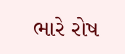ભારે રોષ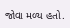જોવા મળ્ય હતો.